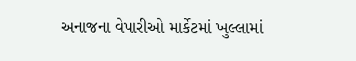અનાજના વેપારીઓ માર્કેટમાં ખુલ્લામાં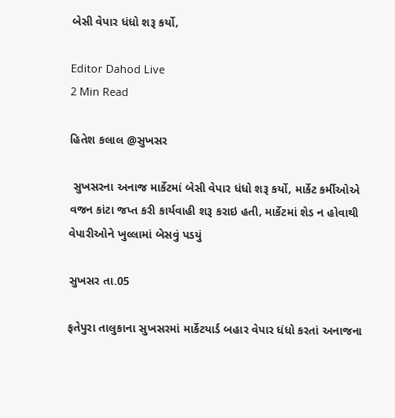બેસી વેપાર ધંધો શરૂ કર્યો,

Editor Dahod Live
2 Min Read

હિતેશ કલાલ @સુખસર

 સુખસરના અનાજ માર્કેટમાં બેસી વેપાર ધંધો શરૂ કર્યો, માર્કેટ કર્મીઓએ  વજન કાંટા જપ્ત કરી કાર્યવાહી શરૂ કરાઇ હતી, માર્કેટમાં શેડ ન હોવાથી વેપારીઓને ખુલ્લામાં બેસવું પડયું

સુખસર તા.05

ફતેપુરા તાલુકાના સુખસરમાં માર્કેટયાર્ડ બહાર વેપાર ધંધો કરતાં અનાજના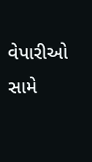વેપારીઓ સામે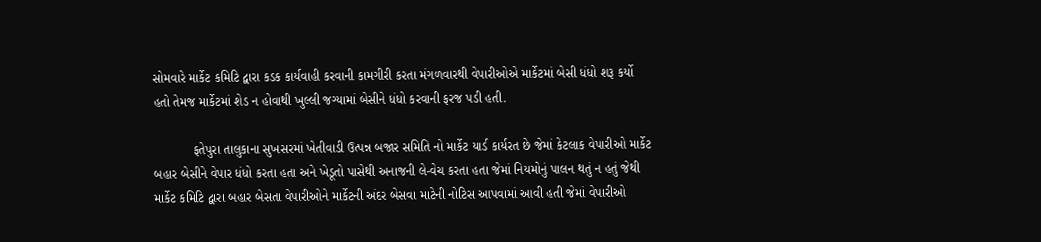સોમવારે માર્કેટ કમિટિ દ્વારા કડક કાર્યવાહી કરવાની કામગીરી કરતા મંગળવારથી વેપારીઓએ માર્કેટમાં બેસી ધંધો શરૂ કર્યો હતો તેમજ માર્કેટમાં શેડ ન હોવાથી ખુલ્લી જગ્યામાં બેસીને ધંધો કરવાની ફરજ પડી હતી.

           ફતેપુરા તાલુકાના સુખસરમાં ખેતીવાડી ઉત્પન્ન બજાર સમિતિ નો માર્કેટ યાર્ડ કાર્યરત છે જેમાં કેટલાક વેપારીઓ માર્કેટ બહાર બેસીને વેપાર ધંધો કરતા હતા અને ખેડૂતો પાસેથી અનાજની લે-વેચ કરતા હતા જેમાં નિયમોનું પાલન થતું ન હતું જેથી માર્કેટ કમિટિ દ્વારા બહાર બેસતા વેપારીઓને માર્કેટની અંદર બેસવા માટેની નોટિસ આપવામાં આવી હતી જેમાં વેપારીઓ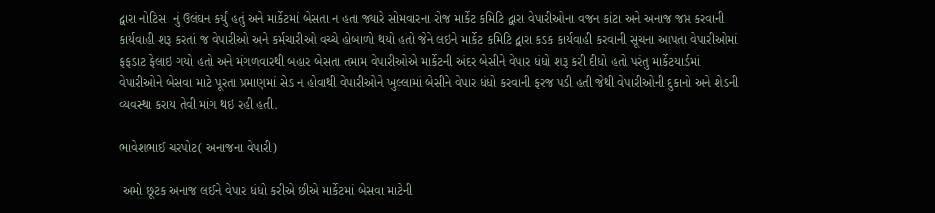દ્વારા નોટિસ  નું ઉલંઘન કર્યું હતું અને માર્કેટમાં બેસતા ન હતા જ્યારે સોમવારના રોજ માર્કેટ કમિટિ દ્વારા વેપારીઓના વજન કાંટા અને અનાજ જપ્ત કરવાની કાર્યવાહી શરૂ કરતાં જ વેપારીઓ અને કર્મચારીઓ વચ્ચે હોબાળો થયો હતો જેને લઇને માર્કેટ કમિટિ દ્વારા કડક કાર્યવાહી કરવાની સૂચના આપતા વેપારીઓમાં ફફડાટ ફેલાઇ ગયો હતો અને મંગળવારથી બહાર બેસતા તમામ વેપારીઓએ માર્કેટની અંદર બેસીને વેપાર ધંધો શરૂ કરી દીધો હતો પરંતુ માર્કેટયાર્ડમાં વેપારીઓને બેસવા માટે પૂરતા પ્રમાણમાં સેડ ન હોવાથી વેપારીઓને ખુલ્લામાં બેસીને વેપાર ધંધો કરવાની ફરજ પડી હતી જેથી વેપારીઓની દુકાનો અને શેડની વ્યવસ્થા કરાય તેવી માંગ થઇ રહી હતી.

ભાવેશભાઈ ચરપોટ( અનાજના વેપારી)

 અમો છૂટક અનાજ લઈને વેપાર ધંધો કરીએ છીએ માર્કેટમાં બેસવા માટેની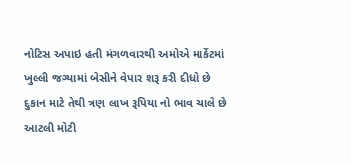નોટિસ અપાઇ હતી મંગળવારથી અમોએ માર્કેટમાં ખુલ્લી જગ્યામાં બેસીને વેપાર શરૂ કરી દીધો છે દુકાન માટે તેથી ત્રણ લાખ રૂપિયા નો ભાવ ચાલે છે આટલી મોટી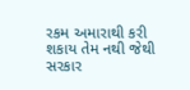રકમ અમારાથી કરી શકાય તેમ નથી જેથી સરકાર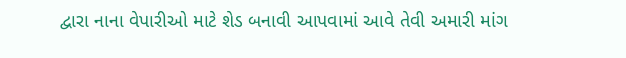દ્વારા નાના વેપારીઓ માટે શેડ બનાવી આપવામાં આવે તેવી અમારી માંગ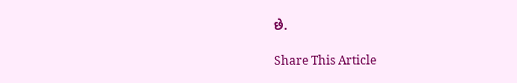છે.

Share This Article